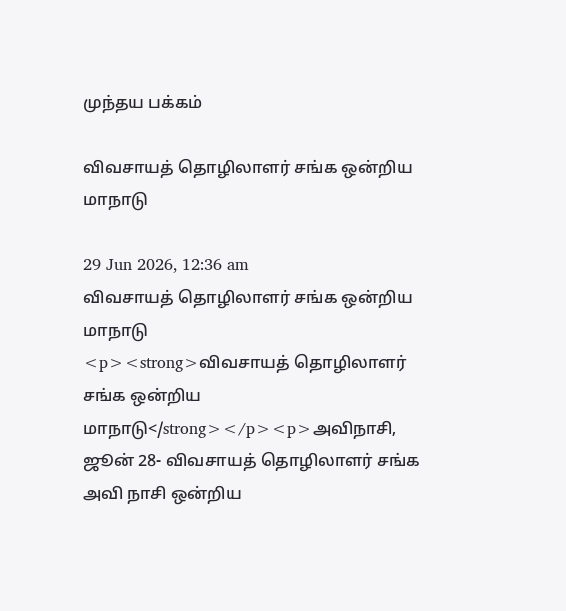முந்தய பக்கம்

விவசாயத் தொழிலாளர் சங்க ஒன்றிய மாநாடு

29 Jun 2026, 12:36 am
விவசாயத் தொழிலாளர் சங்க ஒன்றிய மாநாடு
<p><strong>விவசாயத் தொழிலாளர் சங்க ஒன்றிய மாநாடு</strong></p><p>அவிநாசி, ஜூன் 28- விவசாயத் தொழிலாளர் சங்க அவி நாசி ஒன்றிய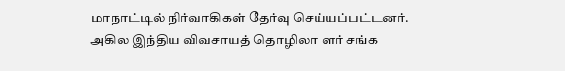மாநாட்டில் நிர்வாகிகள் தேர்வு செய்யப்பட்டனர். அகில இந்திய விவசாயத் தொழிலா ளர் சங்க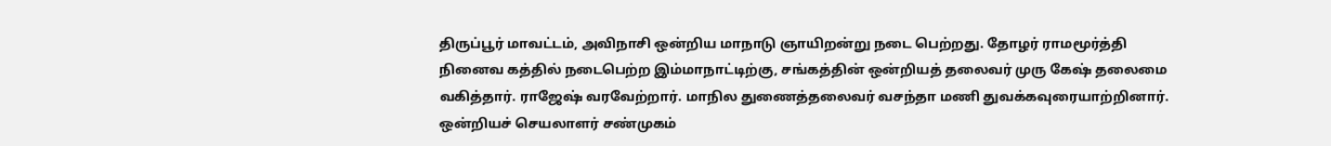திருப்பூர் மாவட்டம், அவிநாசி ஒன்றிய மாநாடு ஞாயிறன்று நடை பெற்றது. தோழர் ராமமூர்த்தி நினைவ கத்தில் நடைபெற்ற இம்மாநாட்டிற்கு, சங்கத்தின் ஒன்றியத் தலைவர் முரு கேஷ் தலைமை வகித்தார். ராஜேஷ் வரவேற்றார். மாநில துணைத்தலைவர் வசந்தா மணி துவக்கவுரையாற்றினார். ஒன்றியச் செயலாளர் சண்முகம்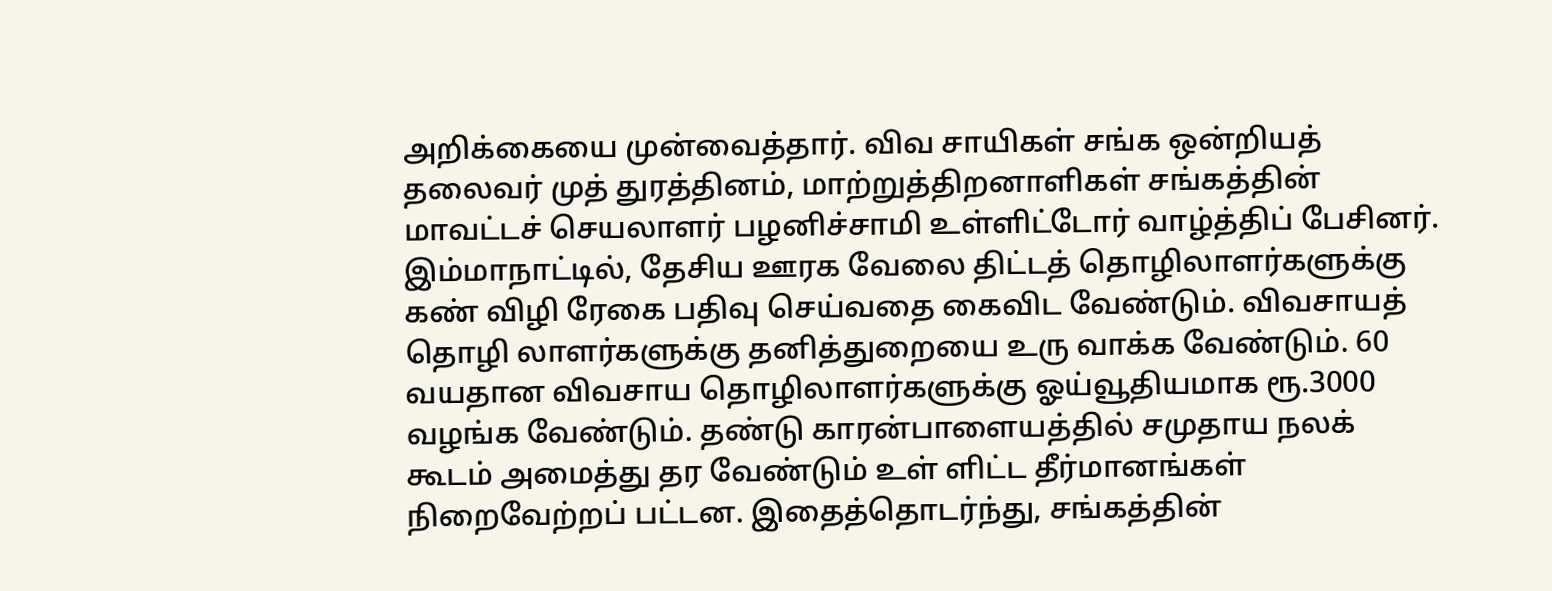அறிக்கையை முன்வைத்தார். விவ சாயிகள் சங்க ஒன்றியத் தலைவர் முத் துரத்தினம், மாற்றுத்திறனாளிகள் சங்கத்தின் மாவட்டச் செயலாளர் பழனிச்சாமி உள்ளிட்டோர் வாழ்த்திப் பேசினர். இம்மாநாட்டில், தேசிய ஊரக வேலை திட்டத் தொழிலாளர்களுக்கு கண் விழி ரேகை பதிவு செய்வதை கைவிட வேண்டும். விவசாயத் தொழி லாளர்களுக்கு தனித்துறையை உரு வாக்க வேண்டும். 60 வயதான விவசாய தொழிலாளர்களுக்கு ஓய்வூதியமாக ரூ.3000 வழங்க வேண்டும். தண்டு காரன்பாளையத்தில் சமுதாய நலக் கூடம் அமைத்து தர வேண்டும் உள் ளிட்ட தீர்மானங்கள் நிறைவேற்றப் பட்டன. இதைத்தொடர்ந்து, சங்கத்தின்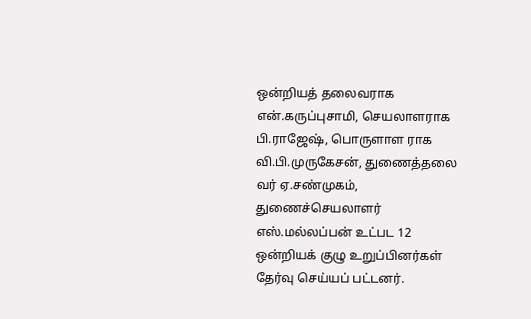ஒன்றியத் தலைவராக என்.கருப்புசாமி, செயலாளராக பி.ராஜேஷ், பொருளாள ராக வி.பி.முருகேசன், துணைத்தலை வர் ஏ.சண்முகம், துணைச்செயலாளர் எஸ்.மல்லப்பன் உட்பட 12 ஒன்றியக் குழு உறுப்பினர்கள் தேர்வு செய்யப் பட்டனர்.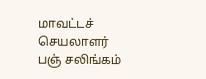மாவட்டச் செயலாளர் பஞ் சலிங்கம்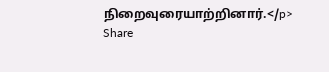நிறைவுரையாற்றினார்.</p>
Share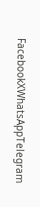FacebookXWhatsAppTelegram